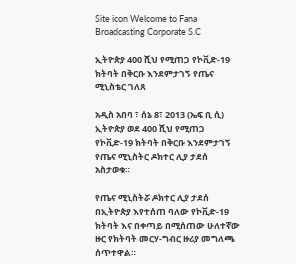Site icon Welcome to Fana Broadcasting Corporate S.C

ኢትዮጵያ 400 ሺህ የሚጠጋ የኮቪድ-19 ክትባት በቅርቡ እንደምታገኝ የጤና ሚኒስቴር ገለጸ

አዲስ አበባ ፣ ሰኔ 8፣ 2013 (ኤፍ ቢ ሲ) ኢትዮጵያ ወደ 400 ሺህ የሚጠጋ የኮቪድ-19 ክትባት በቅርቡ እንደምታገኝ የጤና ሚኒስትር ዶክተር ሊያ ታደሰ አስታወቁ።

የጤና ሚኒስትሯ ዶክተር ሊያ ታደሰ በኢትዮጵያ እየተሰጠ ባለው የኮቪድ-19 ክትባት እና በቀጣይ በሚሰጠው ሁለተኛው ዙር የክትባት መርሃ-ግብር ዙሪያ መግለጫ ሰጥተዋል።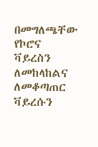በመግለጫቸው የኮሮና ቫይረስን ለመከላከልና ለመቆጣጠር ቫይረሱን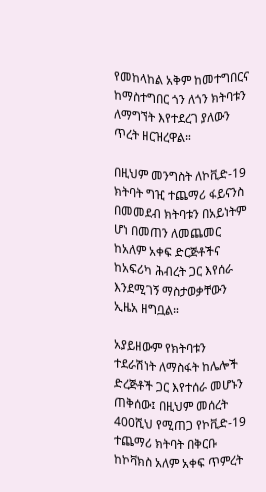የመከላከል አቅም ከመተግበርና ከማስተግበር ጎን ለጎን ክትባቱን ለማግኘት እየተደረገ ያለውን ጥረት ዘርዝረዋል።

በዚህም መንግስት ለኮቪድ-19 ክትባት ግዢ ተጨማሪ ፋይናንስ በመመደብ ክትባቱን በአይነትም ሆነ በመጠን ለመጨመር ከአለም አቀፍ ድርጅቶችና ከአፍሪካ ሕብረት ጋር እየሰራ እንደሚገኝ ማስታወቃቸውን ኢዜአ ዘግቧል።

አያይዘውም የክትባቱን ተደራሽነት ለማስፋት ከሌሎች ድረጅቶች ጋር እየተሰራ መሆኑን ጠቅሰው፤ በዚህም መሰረት 400ሺህ የሚጠጋ የኮቪድ-19 ተጨማሪ ክትባት በቅርቡ ከኮቫክስ አለም አቀፍ ጥምረት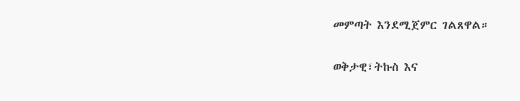መምጣት እንደሚጀምር ገልጸዋል።

ወቅታዊ፣ትኩስ እና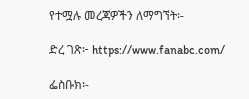የተሟሉ መረጃዎችን ለማግኘት፡-

ድረ ገጽ፦ https://www.fanabc.com/

ፌስቡክ፡-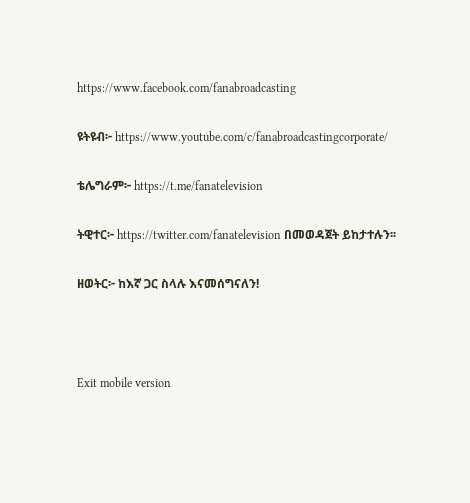https://www.facebook.com/fanabroadcasting

ዩትዩብ፦ https://www.youtube.com/c/fanabroadcastingcorporate/

ቴሌግራም፦ https://t.me/fanatelevision

ትዊተር፦ https://twitter.com/fanatelevision በመወዳጀት ይከታተሉን፡፡

ዘወትር፦ ከእኛ ጋር ስላሉ እናመሰግናለን!



Exit mobile version